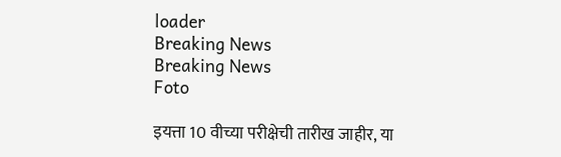loader
Breaking News
Breaking News
Foto

इयत्ता 10 वीच्या परीक्षेची तारीख जाहीर, या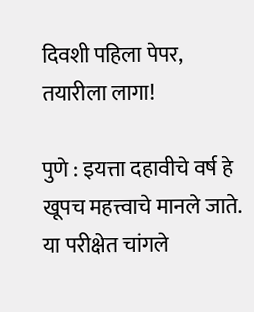दिवशी पहिला पेपर, तयारीला लागा!

पुणे : इयत्ता दहावीचे वर्ष हे खूपच महत्त्वाचे मानले जाते. या परीक्षेत चांगले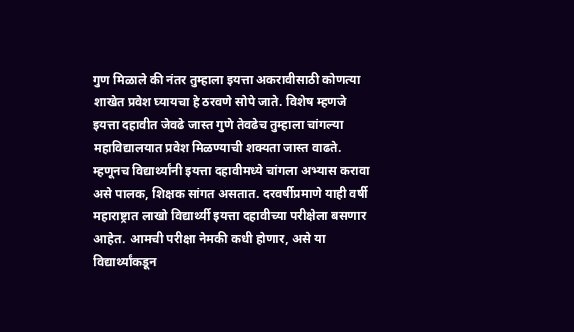गुण मिळाले की नंतर तुम्हाला इयत्ता अकरावीसाठी कोणत्या शाखेत प्रवेश घ्यायचा हे ठरवणे सोपे जाते. विशेष म्हणजे इयत्ता दहावीत जेवढे जास्त गुणे तेवढेच तुम्हाला चांगल्या महाविद्यालयात प्रवेश मिळण्याची शक्यता जास्त वाढते. म्हणूनच विद्यार्थ्यांनी इयत्ता दहावीमध्ये चांगला अभ्यास करावा असे पालक, शिक्षक सांगत असतात. दरवर्षीप्रमाणे याही वर्षी महाराष्ट्रात लाखो विद्यार्थ्यी इयत्ता दहावीच्या परीक्षेला बसणार आहेत. आमची परीक्षा नेमकी कधी होणार, असे या विद्यार्थ्यांकडून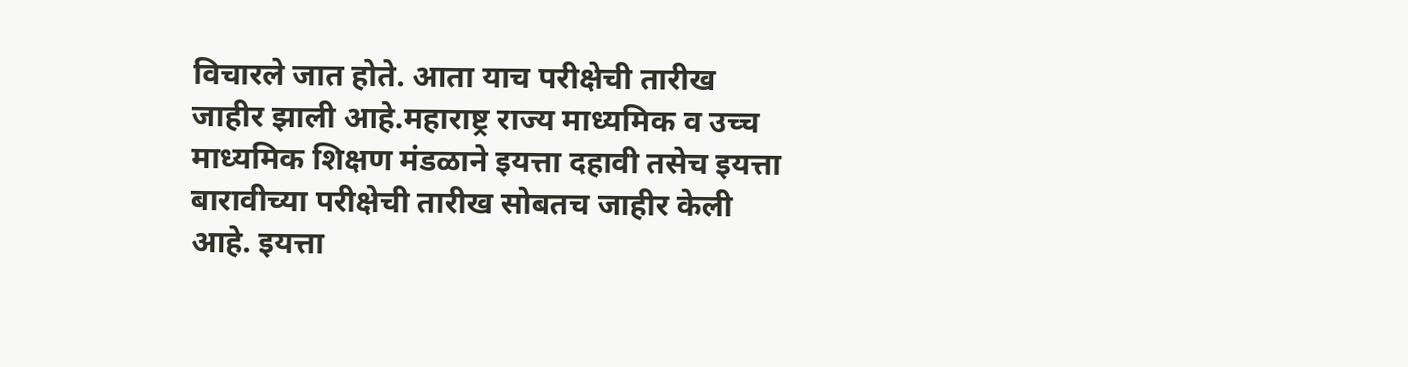विचारले जात होते. आता याच परीक्षेची तारीख जाहीर झाली आहे.महाराष्ट्र राज्य माध्यमिक व उच्च माध्यमिक शिक्षण मंडळाने इयत्ता दहावी तसेच इयत्ता बारावीच्या परीक्षेची तारीख सोबतच जाहीर केली आहे. इयत्ता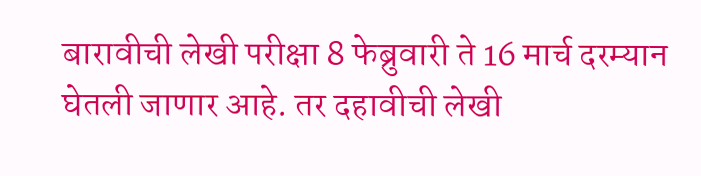बारावीची लेखी परीक्षा 8 फेब्रुवारी ते 16 मार्च दरम्यान घेतली जाणार आहे. तर दहावीची लेखी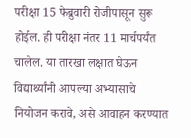परीक्षा 15 फेब्रुवारी रोजीपासून सुरू होईल. ही परीक्षा नंतर 11 मार्चपर्यंत चालेल. या तारखा लक्षात घेऊन विद्यार्थ्यांनी आपल्या अभ्यासाचे नियोजन करावे, असे आवाहन करण्यात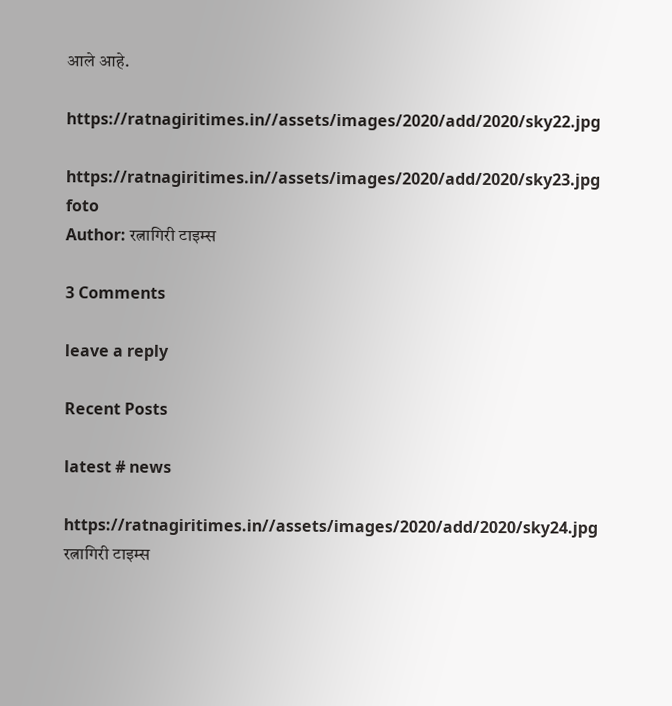आले आहे.

https://ratnagiritimes.in//assets/images/2020/add/2020/sky22.jpg

https://ratnagiritimes.in//assets/images/2020/add/2020/sky23.jpg
foto
Author: रत्नागिरी टाइम्स

3 Comments

leave a reply

Recent Posts

latest # news

https://ratnagiritimes.in//assets/images/2020/add/2020/sky24.jpg
रत्नागिरी टाइम्स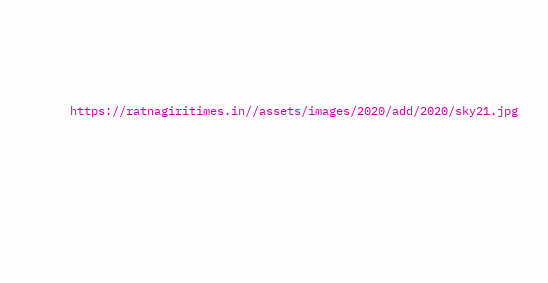https://ratnagiritimes.in//assets/images/2020/add/2020/sky21.jpg